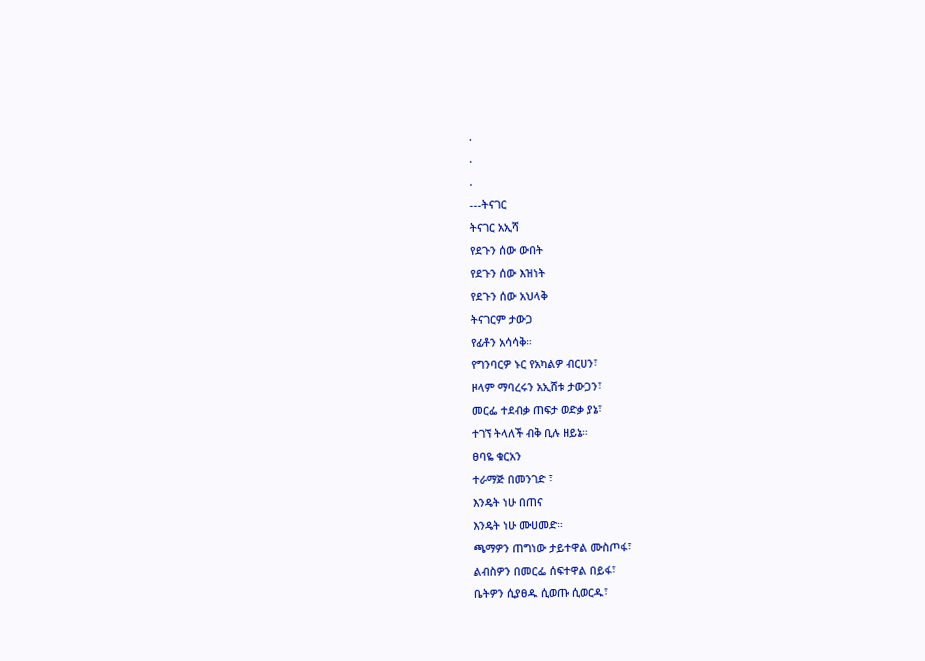.
.
.
---ትናገር
ትናገር አኢሻ
የደጉን ሰው ውበት
የደጉን ሰው እዝነት
የደጉን ሰው አህላቅ
ትናገርም ታውጋ
የፊቶን አሳሳቅ።
የግንባርዎ ኑር የአካልዎ ብርሀን፣
ዞላም ማባረሩን አኢሸቱ ታውጋን፣
መርፌ ተደብቃ ጠፍታ ወድቃ ያኔ፣
ተገኘ ትላለች ብቅ ቢሉ ዘይኔ።
ፀባዬ ቁርአን
ተራማጅ በመንገድ ፣
እንዴት ነሁ በጠና
እንዴት ነሁ ሙሀመድ።
ጫማዎን ጠግነው ታይተዋል ሙስጦፋ፣
ልብስዎን በመርፌ ሰፍተዋል በይፋ፣
ቤትዎን ሲያፀዱ ሲወጡ ሲወርዱ፣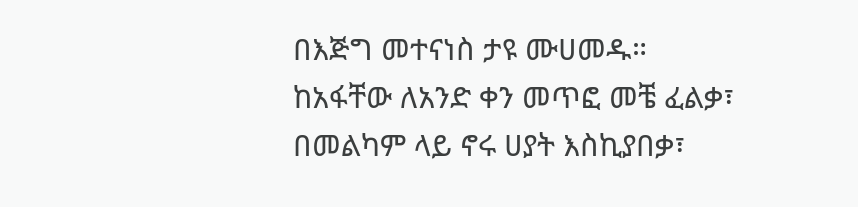በእጅግ መተናነስ ታዩ ሙሀመዱ።
ከአፋቸው ለአንድ ቀን መጥፎ መቼ ፈልቃ፣
በመልካም ላይ ኖሩ ሀያት እስኪያበቃ፣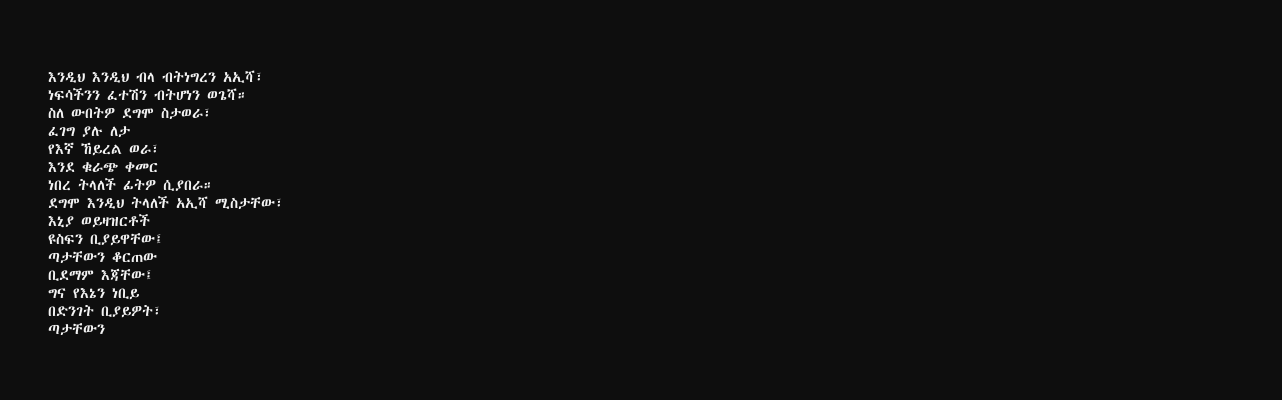እንዲህ እንዲህ ብላ ብትነግረን አኢሻ፣
ነፍሳችንን ፈተሽን ብትሆነን ወጌሻ።
ስለ ውበትዎ ደግሞ ስታወራ፣
ፈገግ ያሉ ለታ
የእኛ ኸይረል ወራ፣
እንደ ቁራጭ ቀመር
ነበረ ትላለች ፊትዎ ሲያበራ።
ደግሞ እንዲህ ትላለች አኢሻ ሚስታቸው፣
እኒያ ወይዛዝርቶች
ዩስፍን ቢያይዋቸው፤
ጣታቸውን ቆርጠው
ቢደማም እጃቸው፤
ግና የእኔን ነቢይ
በድንገት ቢያይዎት፣
ጣታቸውን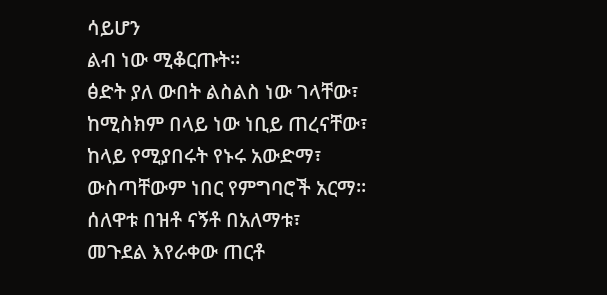ሳይሆን
ልብ ነው ሚቆርጡት።
ፅድት ያለ ውበት ልስልስ ነው ገላቸው፣
ከሚስክም በላይ ነው ነቢይ ጠረናቸው፣
ከላይ የሚያበሩት የኑሩ አውድማ፣
ውስጣቸውም ነበር የምግባሮች አርማ።
ሰለዋቱ በዝቶ ናኝቶ በአለማቱ፣
መጉደል እየራቀው ጠርቶ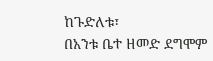ከጉድለቱ፣
በአንቱ ቤተ ዘመድ ደግሞም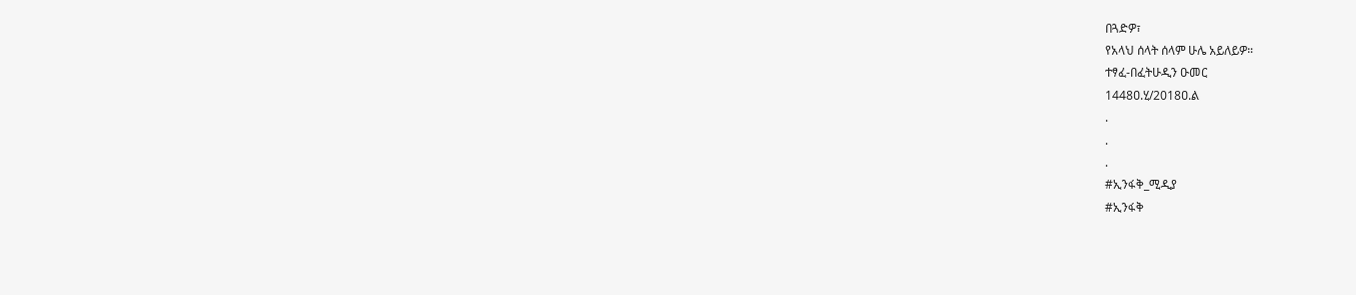በጓድዎ፣
የአላህ ሰላት ሰላም ሁሌ አይለይዎ።
ተፃፈ-በፈትሁዲን ዑመር
1448ዐ.ሂ/2018ዐ.ል
.
.
.
#ኢንፋቅ_ሚዲያ
#ኢንፋቅ